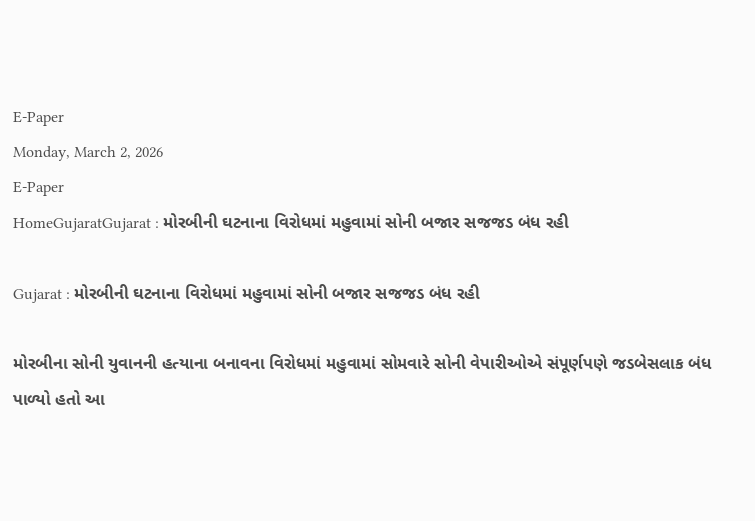E-Paper
Monday, March 2, 2026
E-Paper
HomeGujaratGujarat : મોરબીની ઘટનાના વિરોધમાં મહુવામાં સોની બજાર સજજડ બંધ રહી

Gujarat : મોરબીની ઘટનાના વિરોધમાં મહુવામાં સોની બજાર સજજડ બંધ રહી

મોરબીના સોની યુવાનની હત્યાના બનાવના વિરોધમાં મહુવામાં સોમવારે સોની વેપારીઓએ સંપૂર્ણપણે જડબેસલાક બંધ પાળ્યો હતો આ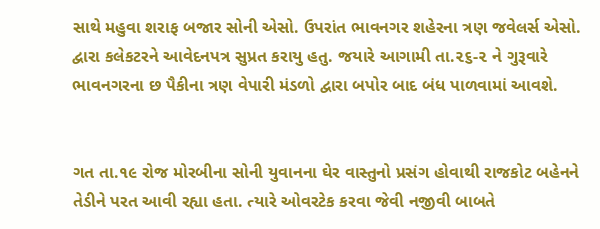સાથે મહુવા શરાફ બજાર સોની એસો. ઉપરાંત ભાવનગર શહેરના ત્રણ જવેલર્સ એસો. દ્વારા કલેકટરને આવેદનપત્ર સુપ્રત કરાયુ હતુ. જયારે આગામી તા.૨૬-૨ ને ગુરૂવારે ભાવનગરના છ પૈકીના ત્રણ વેપારી મંડળો દ્વારા બપોર બાદ બંધ પાળવામાં આવશે.


ગત તા.૧૯ રોજ મોરબીના સોની યુવાનના ઘેર વાસ્તુનો પ્રસંગ હોવાથી રાજકોટ બહેનને તેડીને પરત આવી રહ્યા હતા. ત્યારે ઓવરટેક કરવા જેવી નજીવી બાબતે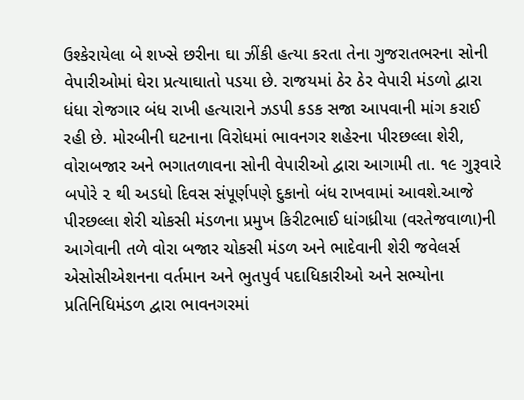ઉશ્કેરાયેલા બે શખ્સે છરીના ઘા ઝીંકી હત્યા કરતા તેના ગુજરાતભરના સોની વેપારીઓમાં ઘેરા પ્રત્યાઘાતો પડયા છે. રાજયમાં ઠેર ઠેર વેપારી મંડળો દ્વારા ધંધા રોજગાર બંધ રાખી હત્યારાને ઝડપી કડક સજા આપવાની માંગ કરાઈ રહી છે. મોરબીની ઘટનાના વિરોધમાં ભાવનગર શહેરના પીરછલ્લા શેરી, વોરાબજાર અને ભગાતળાવના સોની વેપારીઓ દ્વારા આગામી તા. ૧૯ ગુરૂવારે બપોરે ૨ થી અડધો દિવસ સંપૂર્ણપણે દુકાનો બંધ રાખવામાં આવશે.આજે પીરછલ્લા શેરી ચોકસી મંડળના પ્રમુખ કિરીટભાઈ ધાંગધ્રીયા (વરતેજવાળા)ની આગેવાની તળે વોરા બજાર ચોકસી મંડળ અને ભાદેવાની શેરી જવેલર્સ એસોસીએશનના વર્તમાન અને ભુતપુર્વ પદાધિકારીઓ અને સભ્યોના પ્રતિનિધિમંડળ દ્વારા ભાવનગરમાં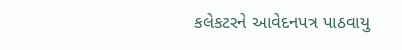કલેકટરને આવેદનપત્ર પાઠવાયુ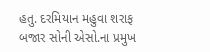હતુ. દરમિયાન મહુવા શરાફ બજાર સોની એસો.ના પ્રમુખ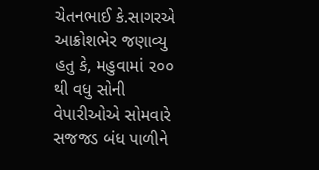ચેતનભાઈ કે.સાગરએ આક્રોશભેર જણાવ્યુ હતુ કે, મહુવામાં ૨૦૦ થી વધુ સોની વેપારીઓએ સોમવારે સજજડ બંધ પાળીને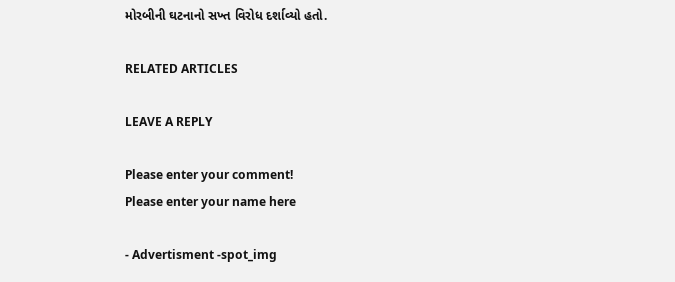મોરબીની ઘટનાનો સખ્ત વિરોધ દર્શાવ્યો હતો.

RELATED ARTICLES

LEAVE A REPLY

Please enter your comment!
Please enter your name here

- Advertisment -spot_img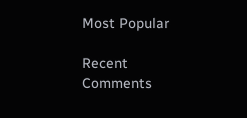Most Popular

Recent Comments